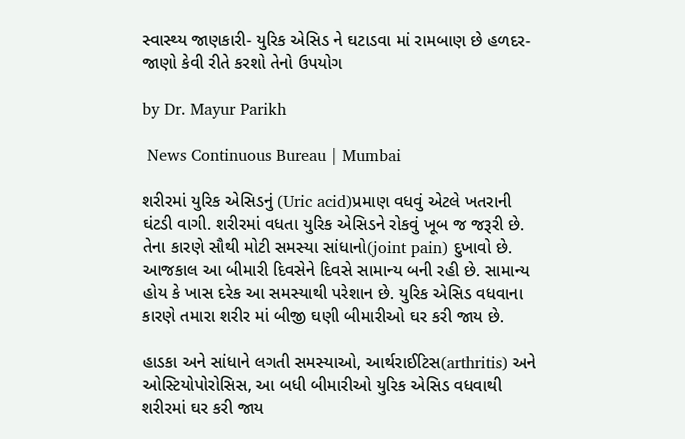સ્વાસ્થ્ય જાણકારી- યુરિક એસિડ ને ઘટાડવા માં રામબાણ છે હળદર-જાણો કેવી રીતે કરશો તેનો ઉપયોગ

by Dr. Mayur Parikh

 News Continuous Bureau | Mumbai

શરીરમાં યુરિક એસિડનું (Uric acid)પ્રમાણ વધવું એટલે ખતરાની ઘંટડી વાગી. શરીરમાં વધતા યુરિક એસિડને રોકવું ખૂબ જ જરૂરી છે. તેના કારણે સૌથી મોટી સમસ્યા સાંધાનો(joint pain) દુખાવો છે. આજકાલ આ બીમારી દિવસેને દિવસે સામાન્ય બની રહી છે. સામાન્ય હોય કે ખાસ દરેક આ સમસ્યાથી પરેશાન છે. યુરિક એસિડ વધવાના કારણે તમારા શરીર માં બીજી ઘણી બીમારીઓ ઘર કરી જાય છે.

હાડકા અને સાંધાને લગતી સમસ્યાઓ, આર્થરાઈટિસ(arthritis) અને ઓસ્ટિયોપોરોસિસ, આ બધી બીમારીઓ યુરિક એસિડ વધવાથી શરીરમાં ઘર કરી જાય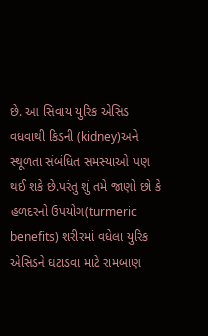છે. આ સિવાય યુરિક એસિડ વધવાથી કિડની (kidney)અને સ્થૂળતા સંબંધિત સમસ્યાઓ પણ થઈ શકે છે.પરંતુ શું તમે જાણો છો કે હળદરનો ઉપયોગ(turmeric benefits) શરીરમાં વધેલા યુરિક એસિડને ઘટાડવા માટે રામબાણ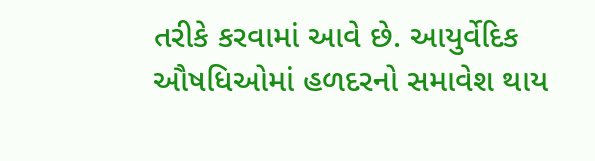તરીકે કરવામાં આવે છે. આયુર્વેદિક ઔષધિઓમાં હળદરનો સમાવેશ થાય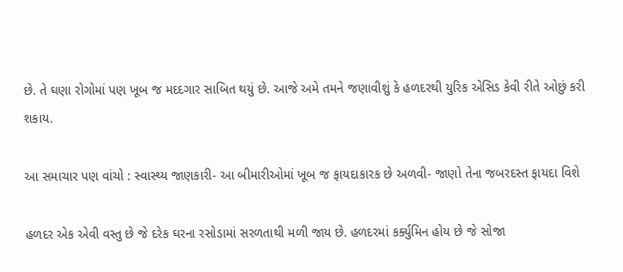છે. તે ઘણા રોગોમાં પણ ખૂબ જ મદદગાર સાબિત થયું છે. આજે અમે તમને જણાવીશું કે હળદરથી યુરિક એસિડ કેવી રીતે ઓછું કરી શકાય.

આ સમાચાર પણ વાંચો : સ્વાસ્થ્ય જાણકારી- આ બીમારીઓમાં ખૂબ જ ફાયદાકારક છે અળવી- જાણો તેના જબરદસ્ત ફાયદા વિશે

હળદર એક એવી વસ્તુ છે જે દરેક ઘરના રસોડામાં સરળતાથી મળી જાય છે. હળદરમાં કર્ક્યુમિન હોય છે જે સોજા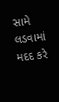સામે લડવામાં મદદ કરે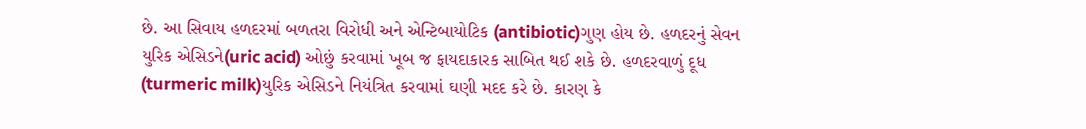છે. આ સિવાય હળદરમાં બળતરા વિરોધી અને એન્ટિબાયોટિક (antibiotic)ગુણ હોય છે. હળદરનું સેવન યુરિક એસિડને(uric acid) ઓછું કરવામાં ખૂબ જ ફાયદાકારક સાબિત થઈ શકે છે. હળદરવાળું દૂધ (turmeric milk)યુરિક એસિડને નિયંત્રિત કરવામાં ઘણી મદદ કરે છે. કારણ કે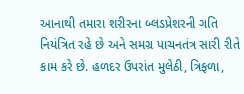આનાથી તમારા શરીરના બ્લડપ્રેશરની ગતિ નિયંત્રિત રહે છે અને સમગ્ર પાચનતંત્ર સારી રીતે કામ કરે છે. હળદર ઉપરાંત મુલેઠી, ત્રિફળા,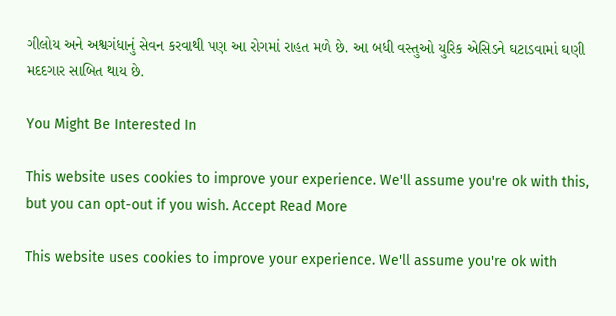ગીલોય અને અશ્વગંધાનું સેવન કરવાથી પણ આ રોગમાં રાહત મળે છે. આ બધી વસ્તુઓ યુરિક એસિડને ઘટાડવામાં ઘણી મદદગાર સાબિત થાય છે.

You Might Be Interested In

This website uses cookies to improve your experience. We'll assume you're ok with this, but you can opt-out if you wish. Accept Read More

This website uses cookies to improve your experience. We'll assume you're ok with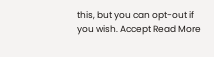this, but you can opt-out if you wish. Accept Read More